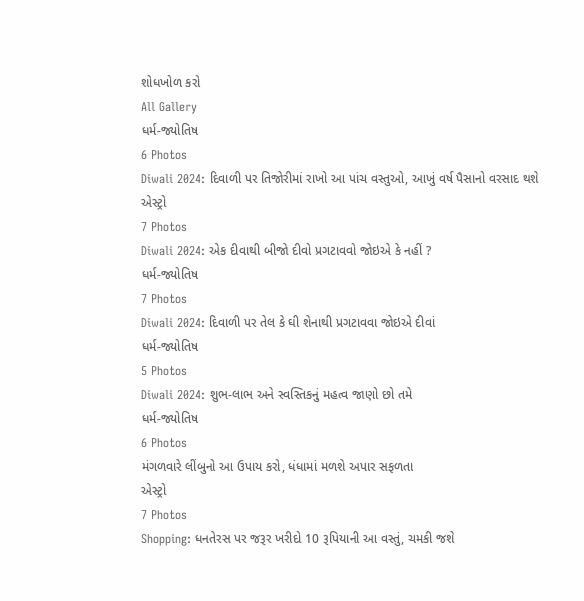શોધખોળ કરો
All Gallery
ધર્મ-જ્યોતિષ
6 Photos
Diwali 2024: દિવાળી પર તિજોરીમાં રાખો આ પાંચ વસ્તુઓ, આખું વર્ષ પૈસાનો વરસાદ થશે
એસ્ટ્રો
7 Photos
Diwali 2024: એક દીવાથી બીજો દીવો પ્રગટાવવો જોઇએ કે નહીં ?
ધર્મ-જ્યોતિષ
7 Photos
Diwali 2024: દિવાળી પર તેલ કે ઘી શેનાથી પ્રગટાવવા જોઇએ દીવાં
ધર્મ-જ્યોતિષ
5 Photos
Diwali 2024: શુભ-લાભ અને સ્વસ્તિકનું મહત્વ જાણો છો તમે
ધર્મ-જ્યોતિષ
6 Photos
મંગળવારે લીંબુનો આ ઉપાય કરો, ધંધામાં મળશે અપાર સફળતા
એસ્ટ્રો
7 Photos
Shopping: ધનતેરસ પર જરૂર ખરીદો 10 રૂપિયાની આ વસ્તું, ચમકી જશે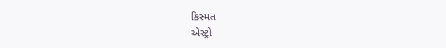કિસ્મત
એસ્ટ્રો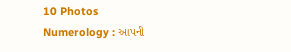10 Photos
Numerology : આપની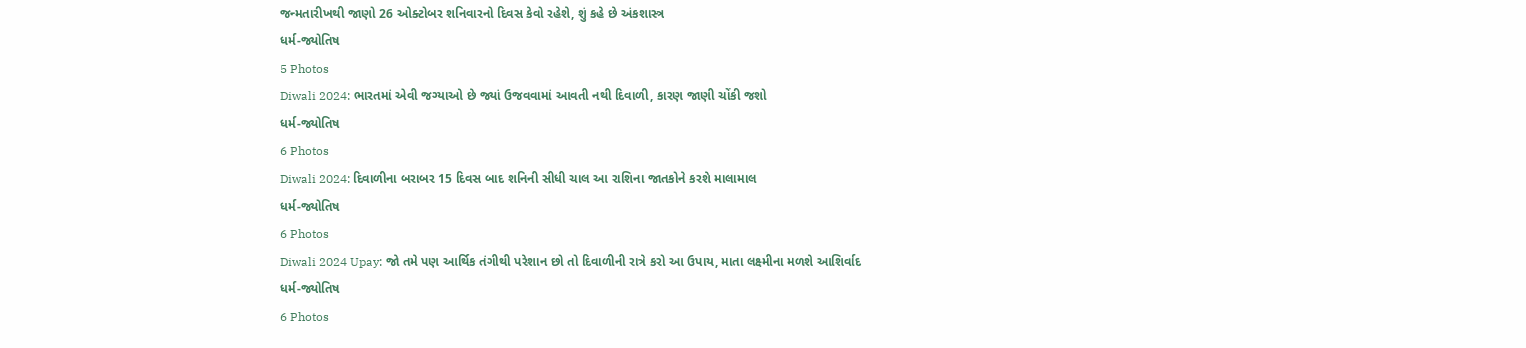જન્મતારીખથી જાણો 26 ઓક્ટોબર શનિવારનો દિવસ કેવો રહેશે, શું કહે છે અંકશાસ્ત્ર
ધર્મ-જ્યોતિષ
5 Photos
Diwali 2024: ભારતમાં એવી જગ્યાઓ છે જ્યાં ઉજવવામાં આવતી નથી દિવાળી, કારણ જાણી ચોંકી જશો
ધર્મ-જ્યોતિષ
6 Photos
Diwali 2024: દિવાળીના બરાબર 15 દિવસ બાદ શનિની સીધી ચાલ આ રાશિના જાતકોને કરશે માલામાલ
ધર્મ-જ્યોતિષ
6 Photos
Diwali 2024 Upay: જો તમે પણ આર્થિક તંગીથી પરેશાન છો તો દિવાળીની રાત્રે કરો આ ઉપાય, માતા લક્ષ્મીના મળશે આશિર્વાદ
ધર્મ-જ્યોતિષ
6 Photos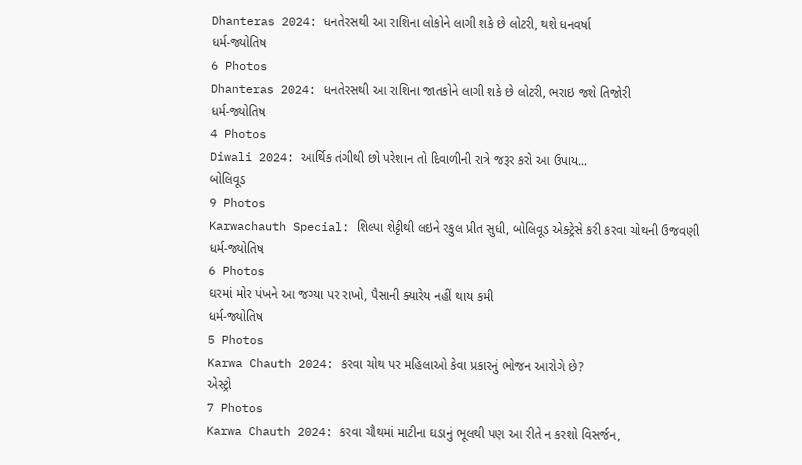Dhanteras 2024: ધનતેરસથી આ રાશિના લોકોને લાગી શકે છે લોટરી, થશે ધનવર્ષા
ધર્મ-જ્યોતિષ
6 Photos
Dhanteras 2024: ધનતેરસથી આ રાશિના જાતકોને લાગી શકે છે લોટરી, ભરાઇ જશે તિજોરી
ધર્મ-જ્યોતિષ
4 Photos
Diwali 2024: આર્થિક તંગીથી છો પરેશાન તો દિવાળીની રાત્રે જરૂર કરો આ ઉપાય...
બોલિવૂડ
9 Photos
Karwachauth Special: શિલ્પા શેટ્ટીથી લઇને રકુલ પ્રીત સુધી, બોલિવૂડ એક્ટ્રેસે કરી કરવા ચોથની ઉજવણી
ધર્મ-જ્યોતિષ
6 Photos
ઘરમાં મોર પંખને આ જગ્યા પર રાખો, પૈસાની ક્યારેય નહીં થાય કમી
ધર્મ-જ્યોતિષ
5 Photos
Karwa Chauth 2024: કરવા ચોથ પર મહિલાઓ કેવા પ્રકારનું ભોજન આરોગે છે?
એસ્ટ્રો
7 Photos
Karwa Chauth 2024: કરવા ચૌથમાં માટીના ઘડાનું ભૂલથી પણ આ રીતે ન કરશો વિસર્જન,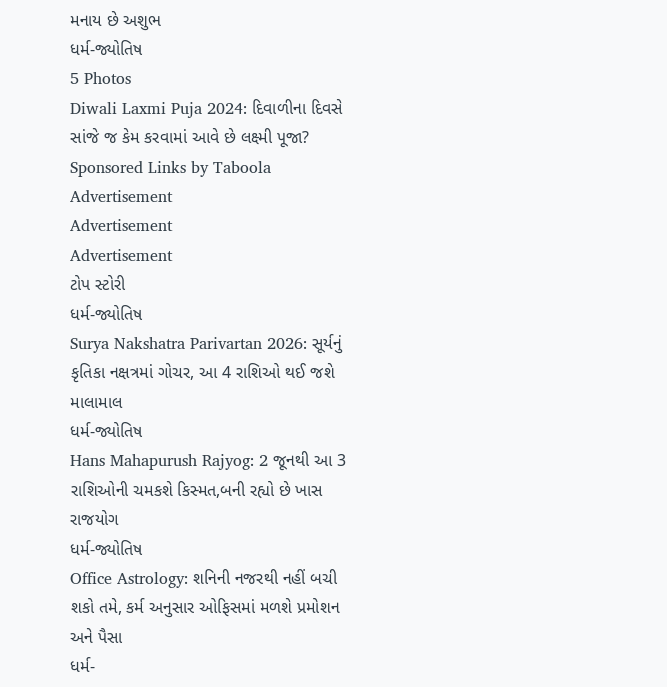મનાય છે અશુભ
ધર્મ-જ્યોતિષ
5 Photos
Diwali Laxmi Puja 2024: દિવાળીના દિવસે સાંજે જ કેમ કરવામાં આવે છે લક્ષ્મી પૂજા?
Sponsored Links by Taboola
Advertisement
Advertisement
Advertisement
ટોપ સ્ટોરી
ધર્મ-જ્યોતિષ
Surya Nakshatra Parivartan 2026: સૂર્યનું કૃતિકા નક્ષત્રમાં ગોચર, આ 4 રાશિઓ થઈ જશે માલામાલ
ધર્મ-જ્યોતિષ
Hans Mahapurush Rajyog: 2 જૂનથી આ 3 રાશિઓની ચમકશે કિસ્મત,બની રહ્યો છે ખાસ રાજયોગ
ધર્મ-જ્યોતિષ
Office Astrology: શનિની નજરથી નહીં બચી શકો તમે, કર્મ અનુસાર ઓફિસમાં મળશે પ્રમોશન અને પૈસા
ધર્મ-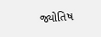જ્યોતિષ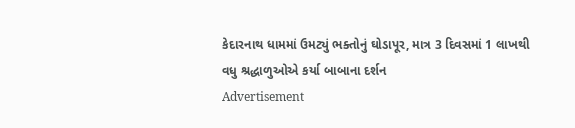કેદારનાથ ધામમાં ઉમટ્યું ભક્તોનું ઘોડાપૂર, માત્ર 3 દિવસમાં 1 લાખથી વધુ શ્રદ્ધાળુઓએ કર્યા બાબાના દર્શન
Advertisement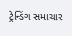ટ્રેન્ડિંગ સમાચાર